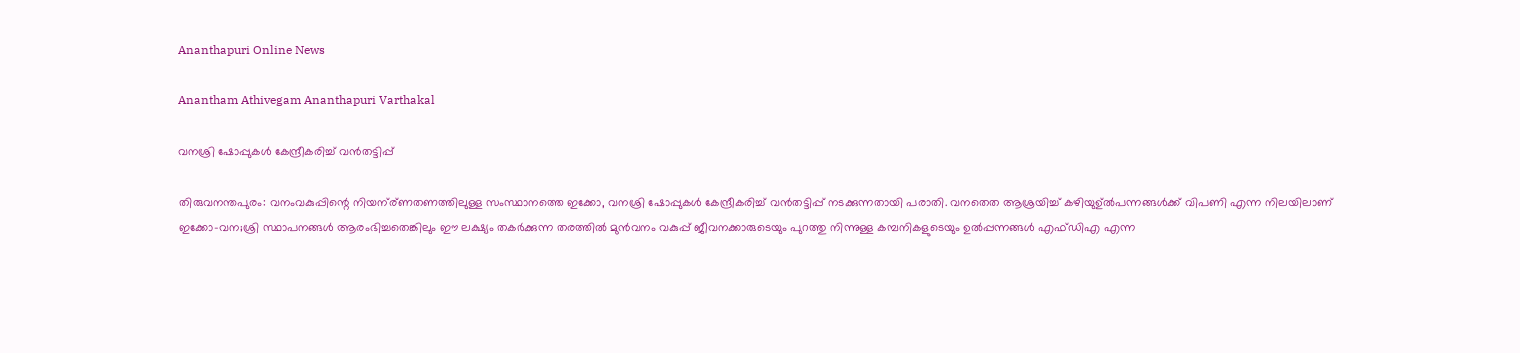Ananthapuri Online News

Anantham Athivegam Ananthapuri Varthakal

വനശ്രി ഷോപ്പുകള്‍ കേന്ദ്രീകരിച്ച് വന്‍തട്ടിപ്പ്

തിരുവനന്തപുരം: വനംവകുപ്പിന്റെ നിയന്ര്ണതണത്തിലുള്ള സംസ്ഥാനത്തെ ഇക്കോ, വനശ്രി ഷോപ്പുകള്‍ കേന്ദ്രീകരിച്ച് വന്‍തട്ടിപ്പ് നടക്കുന്നതായി പരാതി. വനതെത ആശ്രയിച്ച് കഴിയുഉ്ല്‍പന്നങ്ങള്‍ക്ക് വിപണി എന്ന നിലയിലാണ് ഇക്കോ-വന;ശ്രി സ്ഥാപനങ്ങള്‍ ആരംഭിച്ചതെങ്കിലും ഈ ലക്ഷ്യം തകര്‍ക്കുന്ന തരത്തില്‍ മുന്‍വനം വകുപ്പ് ജീവനക്കാരുടെയും പുറത്തു നിന്നുള്ള കമ്പനികളുടെയും ഉല്‍പ്പന്നങ്ങള്‍ എഫ്ഡിഎ എന്ന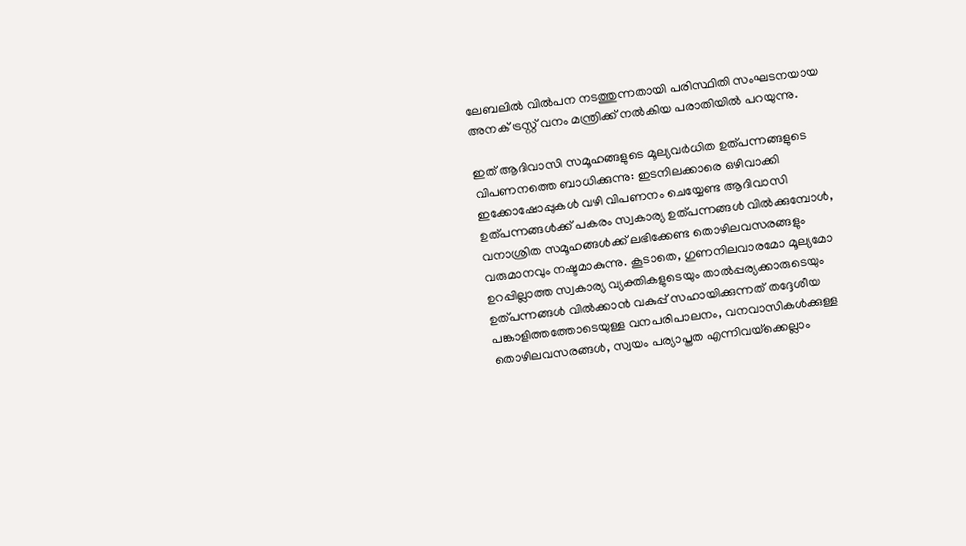ലേബലില്‍ വില്‍പന നടത്തുന്നതായി പരിസ്ഥിതി സംഘടനയായ അനക് ട്രസ്റ്റ് വനം മന്ത്രിക്ക് നല്‍കിയ പരാതിയില്‍ പറയുന്നു.

ഇത് ആദിവാസി സമൂഹങ്ങളുടെ മൂല്യവര്‍ധിത ഉത്പന്നങ്ങളുടെ വിപണനത്തെ ബാധിക്കുന്നു: ഇടനിലക്കാരെ ഒഴിവാക്കി ഇക്കോഷോപ്പുകള്‍ വഴി വിപണനം ചെയ്യേണ്ട ആദിവാസി ഉത്പന്നങ്ങള്‍ക്ക് പകരം സ്വകാര്യ ഉത്പന്നങ്ങള്‍ വില്‍ക്കുമ്പോള്‍, വനാശ്രിത സമൂഹങ്ങള്‍ക്ക് ലഭിക്കേണ്ട തൊഴിലവസരങ്ങളും വരുമാനവും നഷ്ടമാകുന്നു. കൂടാതെ, ഗുണനിലവാരമോ മൂല്യമോ ഉറപ്പില്ലാത്ത സ്വകാര്യ വ്യക്തികളുടെയും താല്‍പ്പര്യക്കാരുടെയും ഉത്പന്നങ്ങള്‍ വില്‍ക്കാന്‍ വകുപ്പ് സഹായിക്കുന്നത് തദ്ദേശീയ പങ്കാളിത്തത്തോടെയുള്ള വനപരിപാലനം, വനവാസികള്‍ക്കുള്ള തൊഴിലവസരങ്ങള്‍, സ്വയം പര്യാപ്തത എന്നിവയ്‌ക്കെല്ലാം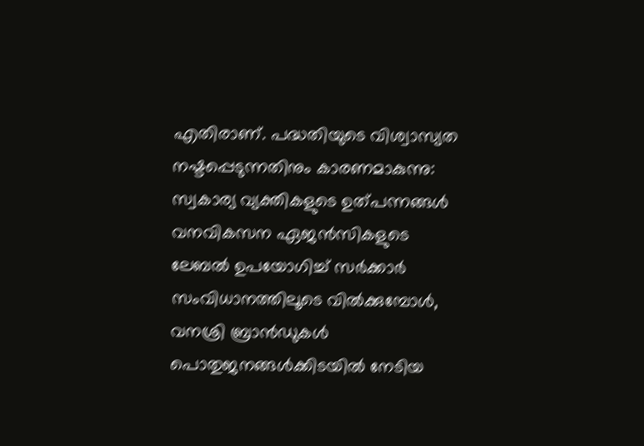എതിരാണ്. പദ്ധതിയുടെ വിശ്വാസ്യത നഷ്ടപ്പെടുന്നതിനും കാരണമാകുന്നു: സ്വകാര്യ വ്യക്തികളുടെ ഉത്പന്നങ്ങള്‍ വനവികസന ഏജന്‍സികളുടെ ലേബല്‍ ഉപയോഗിച്ച് സര്‍ക്കാര്‍ സംവിധാനത്തിലൂടെ വില്‍ക്കുമ്പോള്‍, വനശ്രി ബ്രാന്‍ഡുകള്‍ പൊതുജനങ്ങള്‍ക്കിടയില്‍ നേടിയ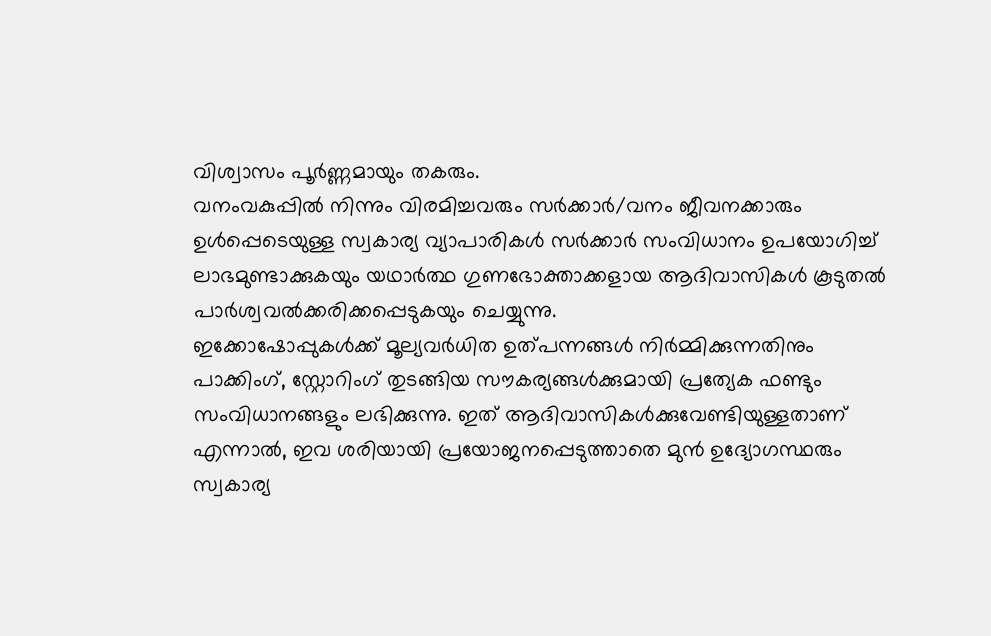വിശ്വാസം പൂര്‍ണ്ണമായും തകരും.
വനംവകുപ്പില്‍ നിന്നും വിരമിച്ചവരും സര്‍ക്കാര്‍/വനം ജീവനക്കാരും ഉള്‍പ്പെടെയുള്ള സ്വകാര്യ വ്യാപാരികള്‍ സര്‍ക്കാര്‍ സംവിധാനം ഉപയോഗിച്ച് ലാഭമുണ്ടാക്കുകയും യഥാര്‍ത്ഥ ഗുണഭോക്താക്കളായ ആദിവാസികള്‍ കൂടുതല്‍ പാര്‍ശ്വവല്‍ക്കരിക്കപ്പെടുകയും ചെയ്യുന്നു.
ഇക്കോഷോപ്പുകള്‍ക്ക് മൂല്യവര്‍ധിത ഉത്പന്നങ്ങള്‍ നിര്‍മ്മിക്കുന്നതിനും പാക്കിംഗ്, സ്റ്റോറിംഗ് തുടങ്ങിയ സൗകര്യങ്ങള്‍ക്കുമായി പ്രത്യേക ഫണ്ടും സംവിധാനങ്ങളും ലഭിക്കുന്നു. ഇത് ആദിവാസികള്‍ക്കുവേണ്ടിയുള്ളതാണ് എന്നാല്‍, ഇവ ശരിയായി പ്രയോജനപ്പെടുത്താതെ മുന്‍ ഉദ്യോഗസ്ഥരും സ്വകാര്യ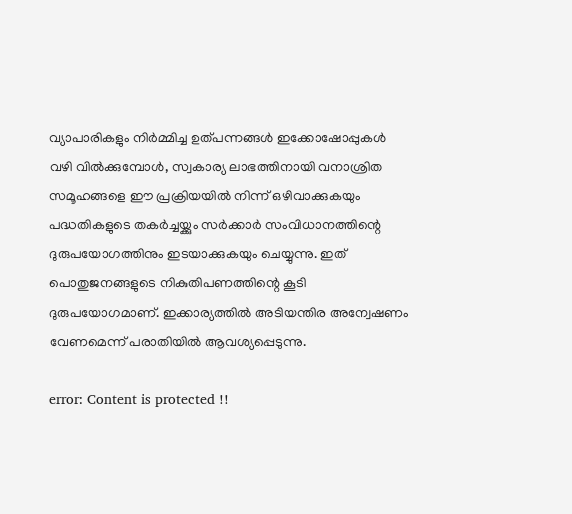വ്യാപാരികളും നിര്‍മ്മിച്ച ഉത്പന്നങ്ങള്‍ ഇക്കോഷോപ്പുകള്‍ വഴി വില്‍ക്കുമ്പോള്‍, സ്വകാര്യ ലാഭത്തിനായി വനാശ്രിത സമൂഹങ്ങളെ ഈ പ്രക്രിയയില്‍ നിന്ന് ഒഴിവാക്കുകയും പദ്ധതികളുടെ തകര്‍ച്ചയ്ക്കും സര്‍ക്കാര്‍ സംവിധാനത്തിന്റെ ദുരുപയോഗത്തിനും ഇടയാക്കുകയും ചെയ്യുന്നു. ഇത് പൊതുജനങ്ങളുടെ നികുതിപണത്തിന്റെ കൂടി ദുരുപയോഗമാണ്. ഇക്കാര്യത്തില്‍ അടിയന്തിര അന്വേഷണം വേണമെന്ന് പരാതിയില്‍ ആവശ്യപ്പെടുന്നു.

error: Content is protected !!